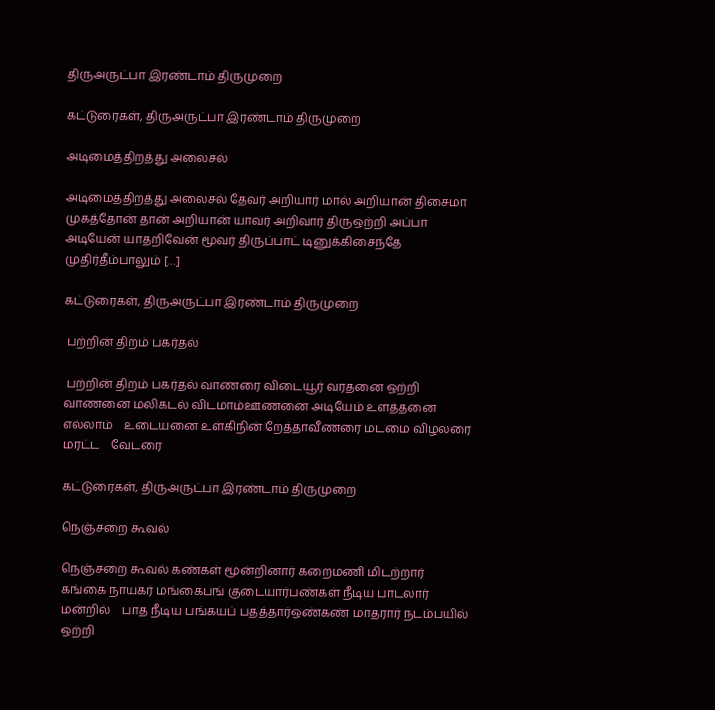திருஅருட்பா இரண்டாம் திருமுறை

கட்டுரைகள், திருஅருட்பா இரண்டாம் திருமுறை

அடிமைத்திறத்து அலைசல்

அடிமைத்திறத்து அலைசல் தேவர் அறியார் மால் அறியான் திசைமா முகத்தோன் தான் அறியான் யாவர் அறிவார் திருஒற்றி அப்பா அடியேன் யாதறிவேன் மூவர் திருப்பாட் டினுக்கிசைந்தே முதிர்தீம்பாலும் […]

கட்டுரைகள், திருஅருட்பா இரண்டாம் திருமுறை

 பற்றின் திறம் பகர்தல்

 பற்றின் திறம் பகர்தல் வாணரை விடையூர் வரதனை ஒற்றி    வாணனை மலிகடல் விடமாம்ஊணனை அடியேம் உளத்தனை எல்லாம்    உடையனை உள்கிநின் றேத்தாவீணரை மடமை விழலரை மரட்ட    வேடரை

கட்டுரைகள், திருஅருட்பா இரண்டாம் திருமுறை

நெஞ்சறை கூவல்

நெஞ்சறை கூவல் கண்கள் மூன்றினார் கறைமணி மிடற்றார்    கங்கை நாயகர் மங்கைபங் குடையார்பண்கள் நீடிய பாடலார் மன்றில்    பாத நீடிய பங்கயப் பதத்தார்ஒண்கண் மாதரார் நடம்பயில் ஒற்றி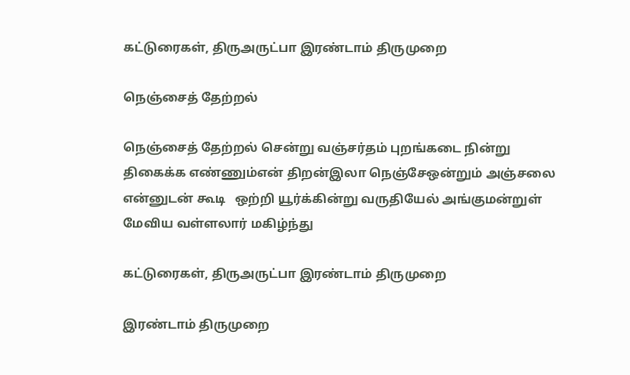கட்டுரைகள், திருஅருட்பா இரண்டாம் திருமுறை

நெஞ்சைத் தேற்றல்

நெஞ்சைத் தேற்றல் சென்று வஞ்சர்தம் புறங்கடை நின்று   திகைக்க எண்ணும்என் திறன்இலா நெஞ்சேஒன்றும் அஞ்சலை என்னுடன் கூடி   ஒற்றி யூர்க்கின்று வருதியேல் அங்குமன்றுள் மேவிய வள்ளலார் மகிழ்ந்து

கட்டுரைகள், திருஅருட்பா இரண்டாம் திருமுறை

இரண்டாம் திருமுறை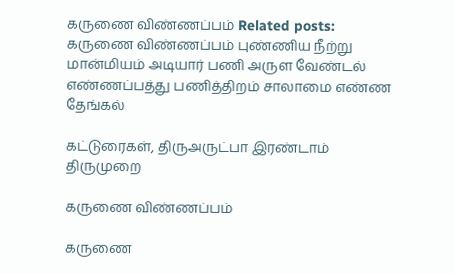கருணை விண்ணப்பம் Related posts: கருணை விண்ணப்பம் புண்ணிய நீற்று மான்மியம் அடியார் பணி அருள வேண்டல் எண்ணப்பத்து பணித்திறம் சாலாமை எண்ண தேங்கல்

கட்டுரைகள், திருஅருட்பா இரண்டாம் திருமுறை

கருணை விண்ணப்பம்

கருணை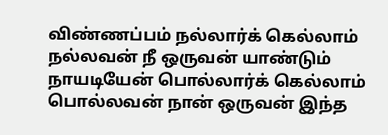விண்ணப்பம் நல்லார்க் கெல்லாம் நல்லவன் நீ ஒருவன் யாண்டும் நாயடியேன் பொல்லார்க் கெல்லாம் பொல்லவன் நான் ஒருவன் இந்த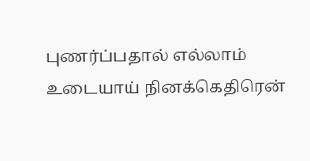புணர்ப்பதால் எல்லாம் உடையாய் நினக்கெதிரென்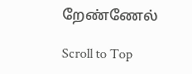றேண்ணேல்

Scroll to Top